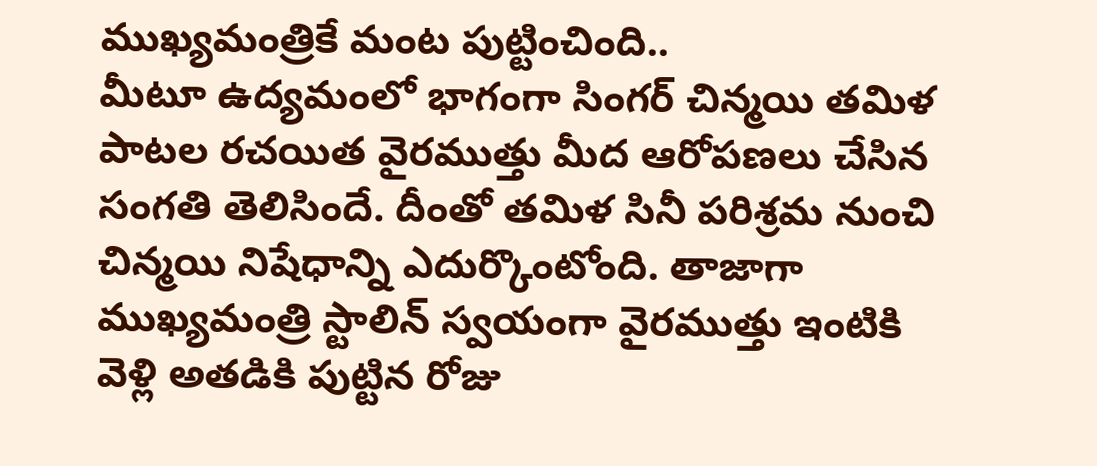ముఖ్యమంత్రికే మంట పుట్టించింది..
మీటూ ఉద్యమంలో భాగంగా సింగర్ చిన్మయి తమిళ పాటల రచయిత వైరముత్తు మీద ఆరోపణలు చేసిన సంగతి తెలిసిందే. దీంతో తమిళ సినీ పరిశ్రమ నుంచి చిన్మయి నిషేధాన్ని ఎదుర్కొంటోంది. తాజాగా ముఖ్యమంత్రి స్టాలిన్ స్వయంగా వైరముత్తు ఇంటికి వెళ్లి అతడికి పుట్టిన రోజు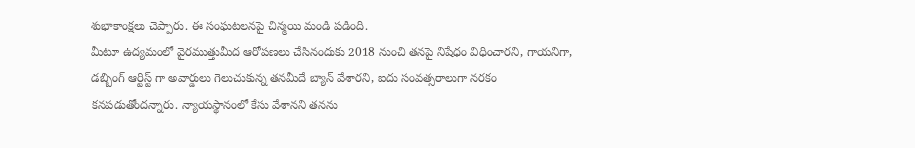శుభాకాంక్షలు చెప్పారు. ఈ సంఘటలనపై చిన్మయి మండి పడింది.
మీటూ ఉద్యమంలో వైరముత్తుమీద ఆరోపణలు చేసినందుకు 2018 నుంచి తనపై నిషేధం విధించారని, గాయనిగా, డబ్బింగ్ ఆర్టిస్ట్ గా అవార్డులు గెలుచుకున్న తనమీదే బ్యాన్ వేశారని, ఐదు సంవత్సరాలుగా నరకం కనపడుతోందన్నారు. న్యాయస్థానంలో కేసు వేశానని తనను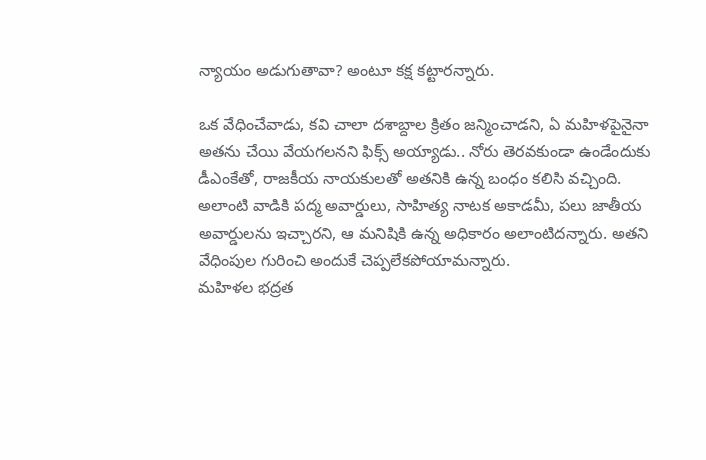న్యాయం అడుగుతావా? అంటూ కక్ష కట్టారన్నారు.

ఒక వేధించేవాడు, కవి చాలా దశాబ్దాల క్రితం జన్మించాడని, ఏ మహిళపైనైనా అతను చేయి వేయగలనని ఫిక్స్ అయ్యాడు.. నోరు తెరవకుండా ఉండేందుకు డీఎంకేతో, రాజకీయ నాయకులతో అతనికి ఉన్న బంధం కలిసి వచ్చింది. అలాంటి వాడికి పద్మ అవార్డులు, సాహిత్య నాటక అకాడమీ, పలు జాతీయ అవార్డులను ఇచ్చారని, ఆ మనిషికి ఉన్న అధికారం అలాంటిదన్నారు. అతని వేధింపుల గురించి అందుకే చెప్పలేకపోయామన్నారు.
మహిళల భద్రత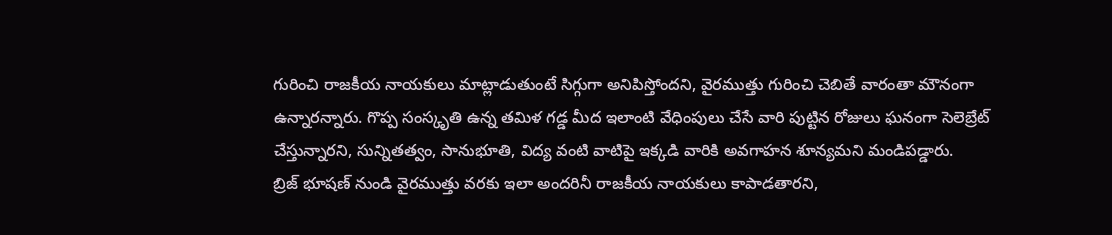గురించి రాజకీయ నాయకులు మాట్లాడుతుంటే సిగ్గుగా అనిపిస్తోందని, వైరముత్తు గురించి చెబితే వారంతా మౌనంగా ఉన్నారన్నారు. గొప్ప సంస్కృతి ఉన్న తమిళ గడ్డ మీద ఇలాంటి వేధింపులు చేసే వారి పుట్టిన రోజులు ఘనంగా సెలెబ్రేట్ చేస్తున్నారని, సున్నితత్వం, సానుభూతి, విద్య వంటి వాటిపై ఇక్కడి వారికి అవగాహన శూన్యమని మండిపడ్డారు.
బ్రిజ్ భూషణ్ నుండి వైరముత్తు వరకు ఇలా అందరినీ రాజకీయ నాయకులు కాపాడతారని,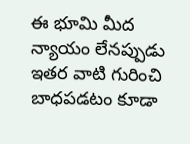ఈ భూమి మీద న్యాయం లేనప్పుడు ఇతర వాటి గురించి బాధపడటం కూడా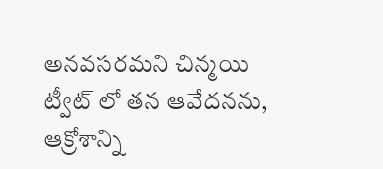అనవసరమని చిన్మయి ట్వీట్ లో తన ఆవేదనను, ఆక్రోశాన్ని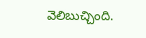వెలిబుచ్చింది.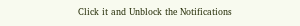Click it and Unblock the Notifications